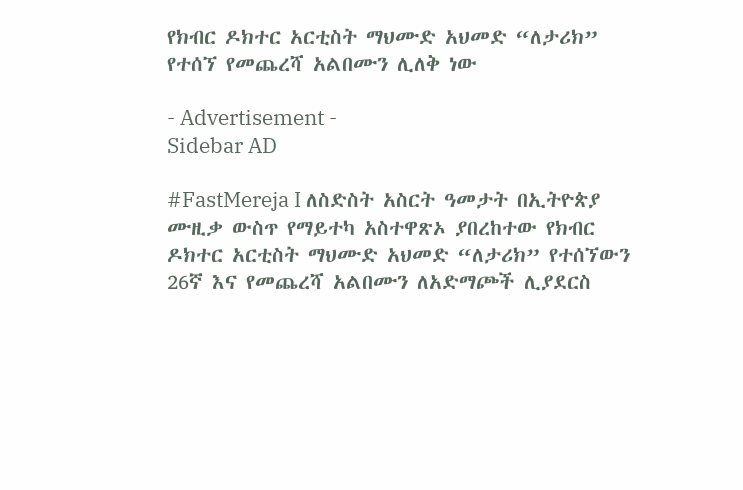የክብር ዶክተር አርቲስት ማህሙድ አህመድ “ለታሪክ” የተሰኘ የመጨረሻ አልበሙን ሊለቅ ነው

- Advertisement -
Sidebar AD

#FastMereja I ለስድስት አስርት ዓመታት በኢትዮጵያ ሙዚቃ ውስጥ የማይተካ አስተዋጽኦ ያበረከተው የክብር ዶክተር አርቲስት ማህሙድ አህመድ “ለታሪክ” የተሰኘውን 26ኛ እና የመጨረሻ አልበሙን ለአድማጮች ሊያደርስ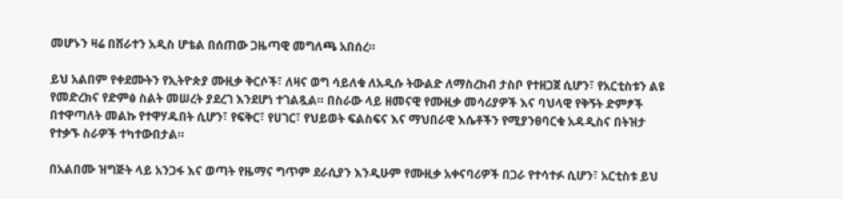መሆኑን ዛሬ በሸራተን አዲስ ሆቴል በሰጠው ጋዜጣዊ መግለጫ አበሰረ።

ይህ አልበም የቀደሙትን የኢትዮጵያ ሙዚቃ ቅርሶች፣ ለዛና ወግ ሳይለቁ ለአዲሱ ትውልድ ለማስረከብ ታስቦ የተዘጋጀ ሲሆን፣ የአርቲስቱን ልዩ የመድረክና የድምፅ ስልት መሠረት ያደረገ እንደሆነ ተገልጿል። በስራው ላይ ዘመናዊ የሙዚቃ መሳሪያዎች እና ባህላዊ የቅኝት ድምፆች በተዋጣለት መልኩ የተዋሃዱበት ሲሆን፣ የፍቅር፣ የሀገር፣ የህይወት ፍልስፍና እና ማህበራዊ እሴቶችን የሚያንፀባርቁ አዳዲስና በትዝታ የተቃኙ ስራዎች ተካተውበታል።

በአልበሙ ዝግጅት ላይ አንጋፋ እና ወጣት የዜማና ግጥም ደራሲያን እንዲሁም የሙዚቃ አቀናባሪዎች በጋራ የተሳተፉ ሲሆን፣ አርቲስቱ ይህ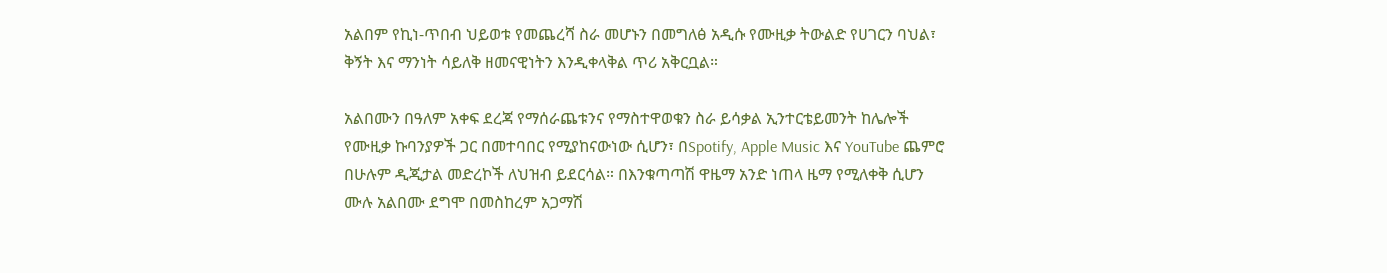አልበም የኪነ-ጥበብ ህይወቱ የመጨረሻ ስራ መሆኑን በመግለፅ አዲሱ የሙዚቃ ትውልድ የሀገርን ባህል፣ ቅኝት እና ማንነት ሳይለቅ ዘመናዊነትን እንዲቀላቅል ጥሪ አቅርቧል።

አልበሙን በዓለም አቀፍ ደረጃ የማሰራጨቱንና የማስተዋወቁን ስራ ይሳቃል ኢንተርቴይመንት ከሌሎች የሙዚቃ ኩባንያዎች ጋር በመተባበር የሚያከናውነው ሲሆን፣ በSpotify, Apple Music እና YouTube ጨምሮ በሁሉም ዲጂታል መድረኮች ለህዝብ ይደርሳል። በእንቁጣጣሽ ዋዜማ አንድ ነጠላ ዜማ የሚለቀቅ ሲሆን ሙሉ አልበሙ ደግሞ በመስከረም አጋማሽ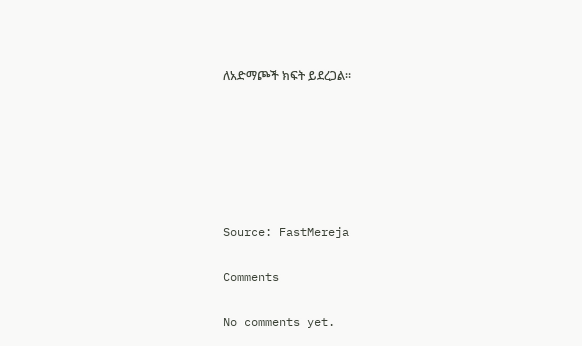ለአድማጮች ክፍት ይደረጋል።






Source: FastMereja

Comments

No comments yet.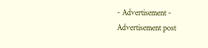- Advertisement -
Advertisement post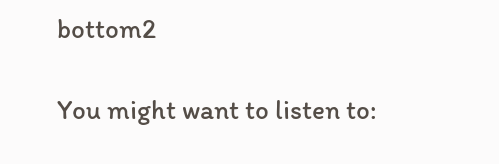bottom2

You might want to listen to: